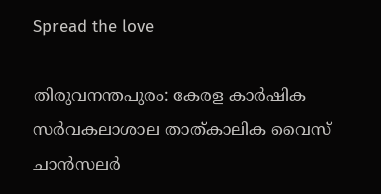Spread the love

തിരുവനന്തപുരം: കേരള കാര്‍ഷിക സര്‍വകലാശാല താത്കാലിക വൈസ് ചാന്‍സലര്‍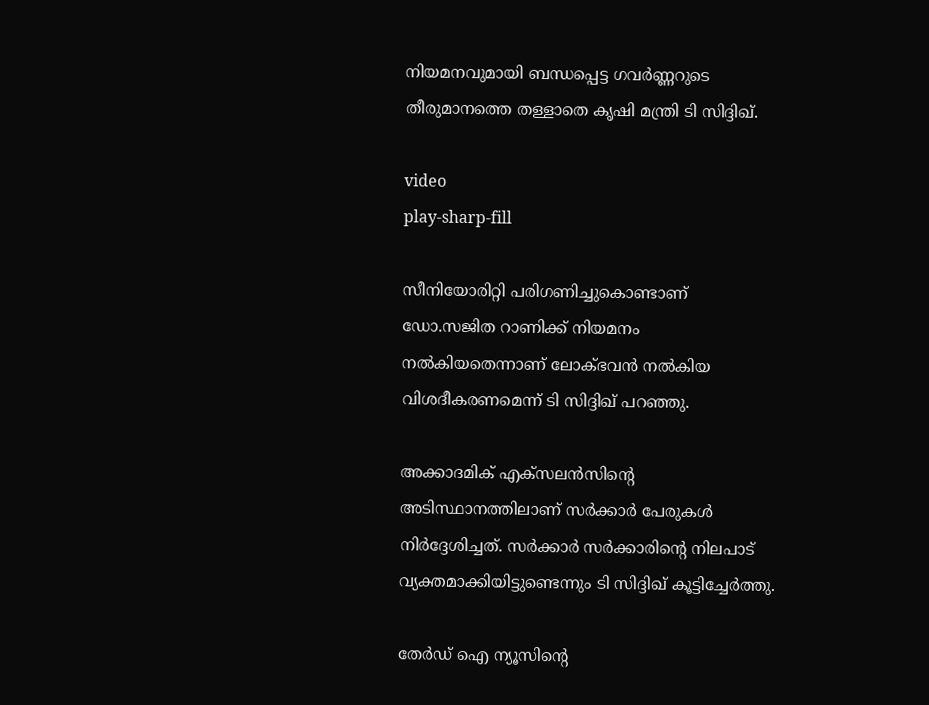നിയമനവുമായി ബന്ധപ്പെട്ട ഗവര്‍ണ്ണറുടെ തീരുമാനത്തെ തള്ളാതെ കൃഷി മന്ത്രി ടി സിദ്ദിഖ്.

video
play-sharp-fill

സീനിയോരിറ്റി പരിഗണിച്ചുകൊണ്ടാണ് ഡോ.സജിത റാണിക്ക് നിയമനം നല്‍കിയതെന്നാണ് ലോക്ഭവന്‍ നല്‍കിയ വിശദീകരണമെന്ന് ടി സിദ്ദിഖ് പറഞ്ഞു.

അക്കാദമിക് എക്‌സലന്‍സിന്റെ അടിസ്ഥാനത്തിലാണ് സര്‍ക്കാര്‍ പേരുകള്‍ നിര്‍ദ്ദേശിച്ചത്. സര്‍ക്കാര്‍ സര്‍ക്കാരിന്റെ നിലപാട് വ്യക്തമാക്കിയിട്ടുണ്ടെന്നും ടി സിദ്ദിഖ് കൂട്ടിച്ചേര്‍ത്തു.

തേർഡ് ഐ ന്യൂസിന്റെ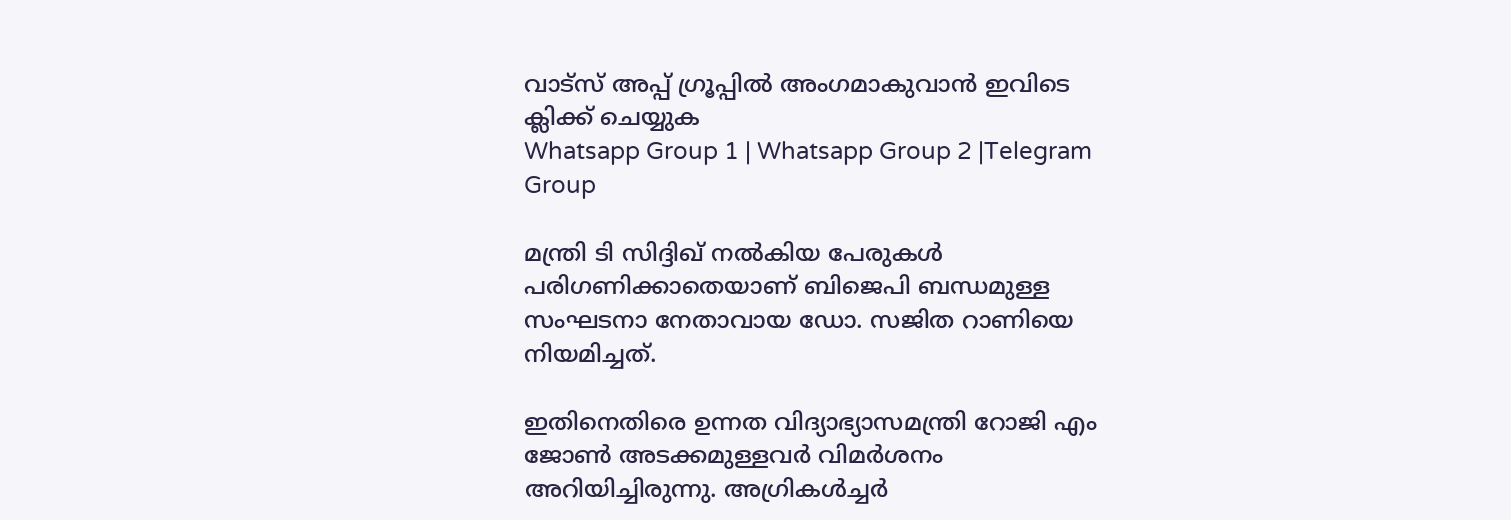വാട്സ് അപ്പ് ഗ്രൂപ്പിൽ അംഗമാകുവാൻ ഇവിടെ ക്ലിക്ക് ചെയ്യുക
Whatsapp Group 1 | Whatsapp Group 2 |Telegram Group

മന്ത്രി ടി സിദ്ദിഖ് നല്‍കിയ പേരുകള്‍ പരിഗണിക്കാതെയാണ് ബിജെപി ബന്ധമുള്ള സംഘടനാ നേതാവായ ഡോ. സജിത റാണിയെ നിയമിച്ചത്.

ഇതിനെതിരെ ഉന്നത വിദ്യാഭ്യാസമന്ത്രി റോജി എം ജോണ്‍ അടക്കമുള്ളവര്‍ വിമര്‍ശനം അറിയിച്ചിരുന്നു. അഗ്രികള്‍ച്ചര്‍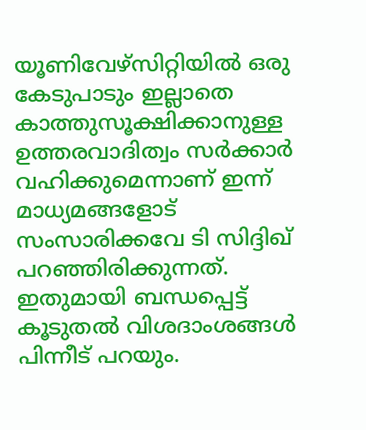യൂണിവേഴ്‌സിറ്റിയില്‍ ഒരു കേടുപാടും ഇല്ലാതെ കാത്തുസൂക്ഷിക്കാനുള്ള ഉത്തരവാദിത്വം സര്‍ക്കാര്‍ വഹിക്കുമെന്നാണ് ഇന്ന് മാധ്യമങ്ങളോട് സംസാരിക്കവേ ടി സിദ്ദിഖ് പറഞ്ഞിരിക്കുന്നത്. ഇതുമായി ബന്ധപ്പെട്ട് കൂടുതല്‍ വിശദാംശങ്ങള്‍ പിന്നീട് പറയും.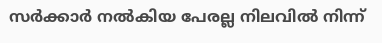സര്‍ക്കാര്‍ നല്‍കിയ പേരല്ല നിലവില്‍ നിന്ന്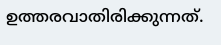ഉത്തരവാതിരിക്കുന്നത്.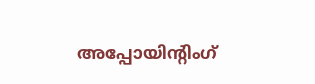അപ്പോയിന്റിംഗ്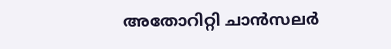അതോറിറ്റി ചാന്‍സലര്‍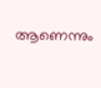ആണെന്നും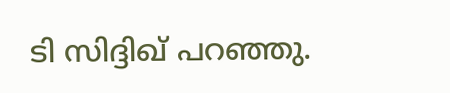ടി സിദ്ദിഖ് പറഞ്ഞു.